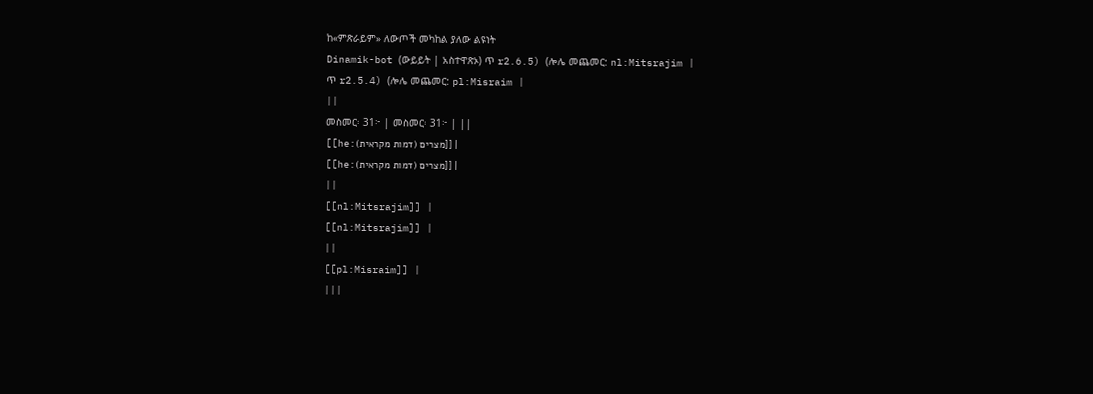ከ«ምጽራይም» ለውጦች መካከል ያለው ልዩነት
Dinamik-bot (ውይይት | አስተዋጽኦ) ጥ r2.6.5) (ሎሌ መጨመር: nl:Mitsrajim |
ጥ r2.5.4) (ሎሌ መጨመር: pl:Misraim |
||
መስመር፡ 31፦ | መስመር፡ 31፦ | ||
[[he:מצרים (דמות מקראית)]] |
[[he:מצרים (דמות מקראית)]] |
||
[[nl:Mitsrajim]] |
[[nl:Mitsrajim]] |
||
[[pl:Misraim]] |
|||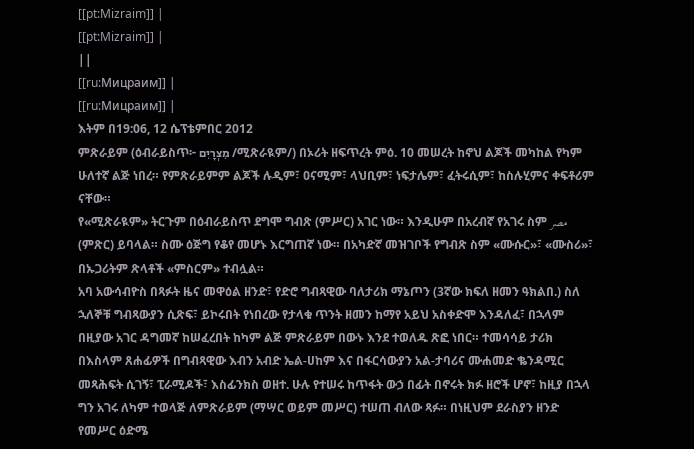[[pt:Mizraim]] |
[[pt:Mizraim]] |
||
[[ru:Мицраим]] |
[[ru:Мицраим]] |
እትም በ19:06, 12 ሴፕቴምበር 2012
ምጽራይም (ዕብራይስጥ፦ מִצְרָיִם /ሚጽራዪም/) በኦሪት ዘፍጥረት ምዕ. 10 መሠረት ከኖህ ልጆች መካከል የካም ሁለተኛ ልጅ ነበረ። የምጽራይምም ልጆች ሉዲም፣ ዐናሚም፣ ላህቢም፣ ነፍታሌም፣ ፈትሩሲም፣ ከስሉሂምና ቀፍቶሪም ናቸው።
የ«ሚጽራዪም» ትርጉም በዕብራይስጥ ደግሞ ግብጽ (ምሥር) አገር ነው። እንዲሁም በአረብኛ የአገሩ ስም مصر (ምጽር) ይባላል። ስሙ ዕጅግ የቆየ መሆኑ እርግጠኛ ነው። በአካድኛ መዝገቦች የግብጽ ስም «ሙሱር»፣ «ሙስሪ»፣ በኡጋሪትም ጽላቶች «ምስርም» ተብሏል።
አባ አውሳብዮስ በጻፉት ዜና መዋዕል ዘንድ፣ የድሮ ግብጻዊው ባለታሪክ ማኔጦን (3ኛው ክፍለ ዘመን ዓክልበ.) ስለ ኋለኞቹ ግብጻውያን ሲጽፍ፣ ይኮሩበት የነበረው የታላቁ ጥንት ዘመን ከማየ አይህ አስቀድሞ እንዳለፈ፣ በኋላም በዚያው አገር ዳግመኛ ከሠፈረበት ከካም ልጅ ምጽራይም በውኑ እንደ ተወለዱ ጽፎ ነበር። ተመሳሳይ ታሪክ በእስላም ጸሐፊዎች በግብጻዊው እብን አብድ ኤል-ሀከም እና በፋርሳውያን አል-ታባሪና ሙሐመድ ቈንዳሚር መጻሕፍት ሲገኝ፣ ፒራሚዶች፣ እስፊንክስ ወዘተ. ሁሉ የተሠሩ ከጥፋት ውኃ በፊት በኖሩት ክፉ ዘሮች ሆኖ፣ ከዚያ በኋላ ግን አገሩ ለካም ተወላጅ ለምጽራይም (ማሣር ወይም መሥር) ተሠጠ ብለው ጻፉ። በነዚህም ደራስያን ዘንድ የመሥር ዕድሜ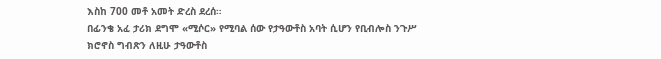እስከ 700 መቶ አመት ድረስ ደረሰ።
በፊንቄ አፈ ታሪክ ደግሞ «ሚሶር» የሚባል ሰው የታዓውቶስ አባት ሲሆን የቢብሎስ ንጉሥ ክሮኖስ ግብጽን ለዚሁ ታዓውቶስ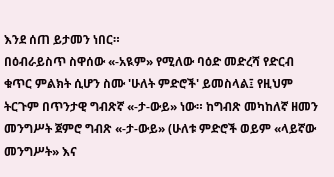እንደ ሰጠ ይታመን ነበር።
በዕብራይስጥ ስዋሰው «-አዪም» የሚለው ባዕድ መድረሻ የድርብ ቁጥር ምልክት ሲሆን ስሙ 'ሁለት ምድሮች' ይመስላል፤ የዚህም ትርጉም በጥንታዊ ግብጽኛ «-ታ-ውይ» ነው። ከግብጽ መካከለኛ ዘመን መንግሥት ጀምሮ ግብጽ «-ታ-ውይ» (ሁለቱ ምድሮች ወይም «ላይኛው መንግሥት» እና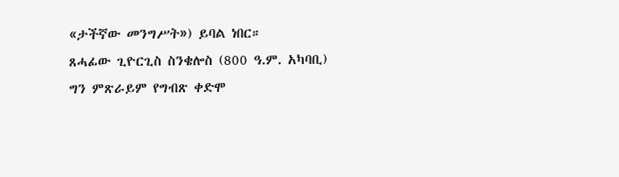«ታችኛው መንግሥት») ይባል ነበር።
ጸሓፊው ጊዮርጊስ ስንቄሎስ (800 ዓ.ም. አካባቢ) ግን ምጽራይም የግብጽ ቀድሞ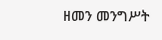ዘመን መንግሥት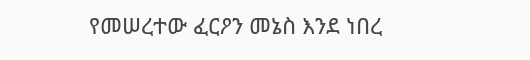የመሠረተው ፈርዖን መኔስ እንደ ነበረ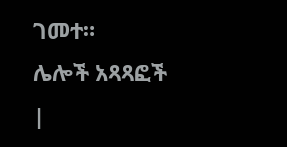ገመተ።
ሌሎች አጻጻፎች
|